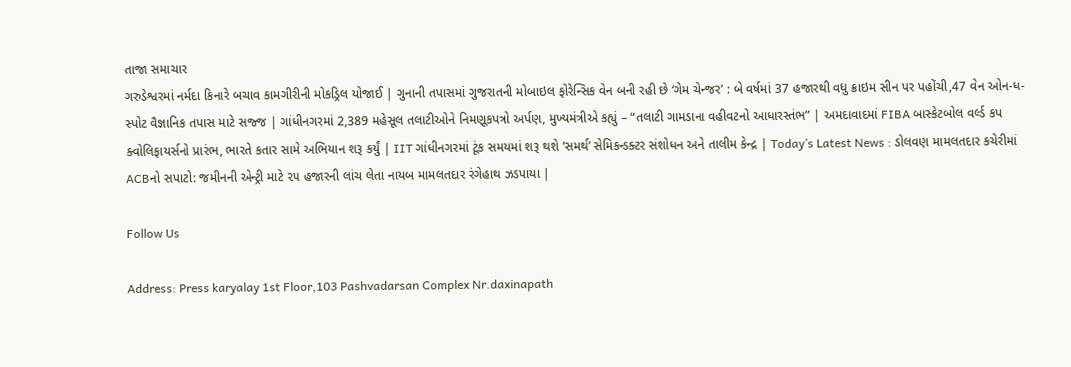તાજા સમાચાર
ગરુડેશ્વરમાં નર્મદા કિનારે બચાવ કામગીરીની મોકડ્રિલ યોજાઈ | ગુનાની તપાસમાં ગુજરાતની મોબાઇલ ફોરેન્સિક વેન બની રહી છે ‘ગેમ ચેન્જર’ : બે વર્ષમાં 37 હજારથી વધુ ક્રાઇમ સીન પર પહોંચી,47 વેન ઓન-ધ-સ્પોટ વૈજ્ઞાનિક તપાસ માટે સજ્જ | ગાંધીનગરમાં 2,389 મહેસૂલ તલાટીઓને નિમણૂકપત્રો અર્પણ, મુખ્યમંત્રીએ કહ્યું – “તલાટી ગામડાના વહીવટનો આધારસ્તંભ” | અમદાવાદમાં FIBA બાસ્કેટબોલ વર્લ્ડ કપ ક્વોલિફાયર્સનો પ્રારંભ, ભારતે કતાર સામે અભિયાન શરૂ કર્યું | IIT ગાંધીનગરમાં ટૂંક સમયમાં શરૂ થશે ‘સમર્થ’ સેમિકન્ડક્ટર સંશોધન અને તાલીમ કેન્દ્ર | Today’s Latest News : ડોલવણ મામલતદાર કચેરીમાં ACBનો સપાટો: જમીનની એન્ટ્રી માટે ૨૫ હજારની લાંચ લેતા નાયબ મામલતદાર રંગેહાથ ઝડપાયા |

Follow Us

Address: Press karyalay 1st Floor,103 Pashvadarsan Complex Nr.daxinapath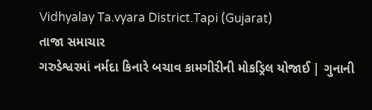Vidhyalay Ta.vyara District.Tapi (Gujarat)
તાજા સમાચાર
ગરુડેશ્વરમાં નર્મદા કિનારે બચાવ કામગીરીની મોકડ્રિલ યોજાઈ | ગુનાની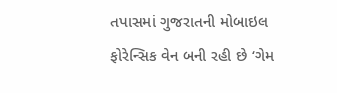તપાસમાં ગુજરાતની મોબાઇલ ફોરેન્સિક વેન બની રહી છે ‘ગેમ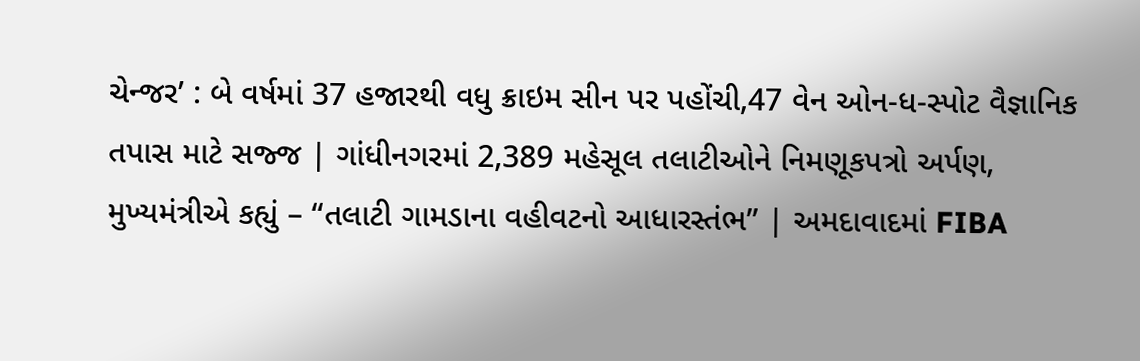ચેન્જર’ : બે વર્ષમાં 37 હજારથી વધુ ક્રાઇમ સીન પર પહોંચી,47 વેન ઓન-ધ-સ્પોટ વૈજ્ઞાનિક તપાસ માટે સજ્જ | ગાંધીનગરમાં 2,389 મહેસૂલ તલાટીઓને નિમણૂકપત્રો અર્પણ, મુખ્યમંત્રીએ કહ્યું – “તલાટી ગામડાના વહીવટનો આધારસ્તંભ” | અમદાવાદમાં FIBA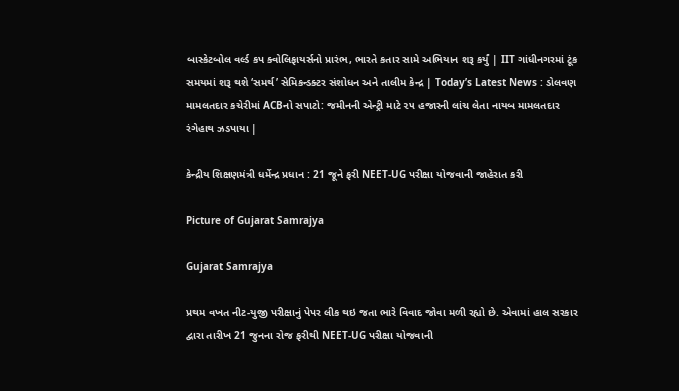બાસ્કેટબોલ વર્લ્ડ કપ ક્વોલિફાયર્સનો પ્રારંભ, ભારતે કતાર સામે અભિયાન શરૂ કર્યું | IIT ગાંધીનગરમાં ટૂંક સમયમાં શરૂ થશે ‘સમર્થ’ સેમિકન્ડક્ટર સંશોધન અને તાલીમ કેન્દ્ર | Today’s Latest News : ડોલવણ મામલતદાર કચેરીમાં ACBનો સપાટો: જમીનની એન્ટ્રી માટે ૨૫ હજારની લાંચ લેતા નાયબ મામલતદાર રંગેહાથ ઝડપાયા |

કેન્દ્રીય શિક્ષણમંત્રી ધર્મેન્દ્ર પ્રધાન : 21 જૂને ફરી NEET-UG પરીક્ષા યોજવાની જાહેરાત કરી

Picture of Gujarat Samrajya

Gujarat Samrajya

પ્રથમ વખત નીટ-યુજી પરીક્ષાનું પેપર લીક થઇ જતા ભારે વિવાદ જોવા મળી રહ્યો છે. એવામાં હાલ સરકાર દ્વારા તારીખ 21 જુનના રોજ ફરીથી NEET-UG પરીક્ષા યોજવાની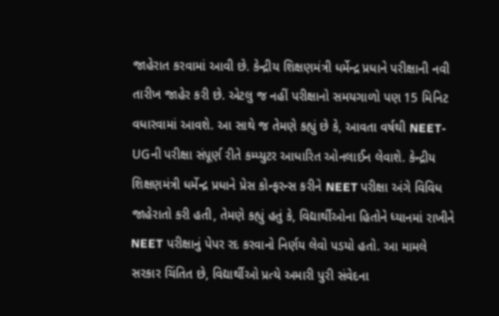જાહેરાત કરવામાં આવી છે. કેન્દ્રીય શિક્ષણમંત્રી ધર્મેન્દ્ર પ્રધાને પરીક્ષાની નવી તારીખ જાહેર કરી છે. એટલુ જ નહીં પરીક્ષાનો સમયગાળો પણ 15 મિનિટ વધારવામાં આવશે. આ સાથે જ તેમણે કહ્યું છે કે, આવતા વર્ષથી NEET-UGની પરીક્ષા સંપૂર્ણ રીતે કમ્પ્યુટર આધારિત ઓનલાઈન લેવાશે. કેન્દ્રીય શિક્ષણમંત્રી ધર્મેન્દ્ર પ્રધાને પ્રેસ કોન્ફરન્સ કરીને NEET પરીક્ષા અંગે વિવિધ જાહેરાતો કરી હતી, તેમણે કહ્યું હતું કે, વિદ્યાર્થીઓના હિતોને ધ્યાનમાં રાખીને NEET પરીક્ષાનું પેપર રદ કરવાનો નિર્ણય લેવો પડયો હતો. આ મામલે સરકાર ચિંતિત છે, વિદ્યાર્થીઓ પ્રત્યે અમારી પુરી સંવેદના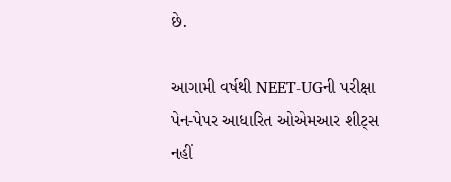છે.

આગામી વર્ષથી NEET-UGની પરીક્ષા પેન-પેપર આધારિત ઓએમઆર શીટ્સ નહીં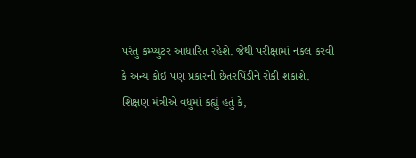પરંતુ કમ્પ્યુટર આધારિત રહેશે. જેથી પરીક્ષામાં નકલ કરવી કે અન્ય કોઇ પણ પ્રકારની છેતરપિંડીને રોકી શકાશે. શિક્ષણ મંત્રીએ વધુમાં કહ્યું હતું કે,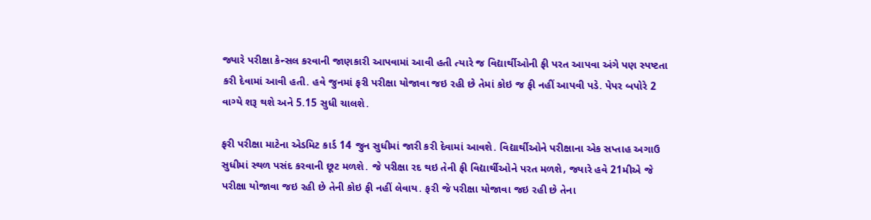જ્યારે પરીક્ષા કેન્સલ કરવાની જાણકારી આપવામાં આવી હતી ત્યારે જ વિદ્યાર્થીઓની ફી પરત આપવા અંગે પણ સ્પષ્ટતા કરી દેવામાં આવી હતી. હવે જુનમાં ફરી પરીક્ષા યોજાવા જઇ રહી છે તેમાં કોઇ જ ફી નહીં આપવી પડે. પેપર બપોરે 2 વાગ્યે શરૂ થશે અને 5.15 સુધી ચાલશે.

ફરી પરીક્ષા માટેના એડમિટ કાર્ડ 14 જુન સુધીમાં જારી કરી દેવામાં આવશે. વિદ્યાર્થીઓને પરીક્ષાના એક સપ્તાહ અગાઉ સુધીમાં સ્થળ પસંદ કરવાની છૂટ મળશે. જે પરીક્ષા રદ થઇ તેની ફી વિદ્યાર્થીઓને પરત મળશે, જ્યારે હવે 21મીએ જે પરીક્ષા યોજાવા જઇ રહી છે તેની કોઇ ફી નહીં લેવાય. ફરી જે પરીક્ષા યોજાવા જઇ રહી છે તેના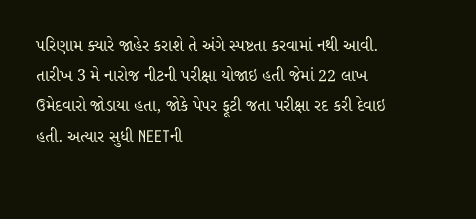પરિણામ ક્યારે જાહેર કરાશે તે અંગે સ્પષ્ટતા કરવામાં નથી આવી. તારીખ 3 મે નારોજ નીટની પરીક્ષા યોજાઇ હતી જેમાં 22 લાખ ઉમેદવારો જોડાયા હતા, જોકે પેપર ફૂટી જતા પરીક્ષા રદ કરી દેવાઇ હતી. અત્યાર સુધી NEETની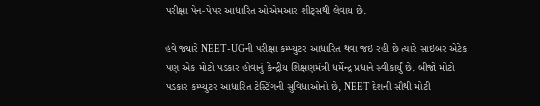પરીક્ષા પેન-પેપર આધારિત ઓએમઆર શીટ્સથી લેવાય છે.

હવે જ્યારે NEET-UGની પરીક્ષા કમ્પ્યુટર આધારિત થવા જઇ રહી છે ત્યારે સાઇબર એટેક પણ એક મોટો પડકાર હોવાનું કેન્દ્રીય શિક્ષણમંત્રી ધર્મેન્દ્ર પ્રધાને સ્વીકાર્યું છે. બીજો મોટો પડકાર કમ્પ્યુટર આધારિત ટેસ્ટિંગની સુવિધાઓનો છે, NEET દેશની સૌથી મોટી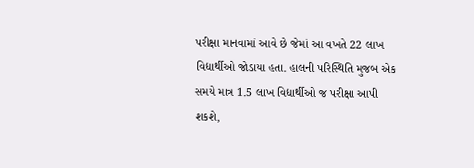પરીક્ષા માનવામાં આવે છે જેમાં આ વખતે 22 લાખ વિદ્યાર્થીઓ જોડાયા હતા. હાલની પરિસ્થિતિ મુજબ એક સમયે માત્ર 1.5 લાખ વિદ્યાર્થીઓ જ પરીક્ષા આપી શકશે,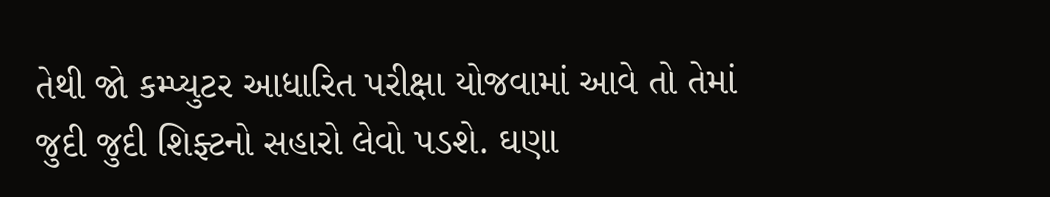તેથી જો કમ્પ્યુટર આધારિત પરીક્ષા યોજવામાં આવે તો તેમાં જુદી જુદી શિફ્ટનો સહારો લેવો પડશે. ઘણા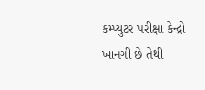કમ્પ્યુટર પરીક્ષા કેન્દ્રો ખાનગી છે તેથી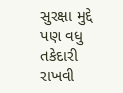સુરક્ષા મુદ્દે પણ વધુ તકેદારી રાખવી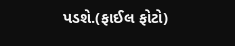પડશે.(ફાઈલ ફોટો)